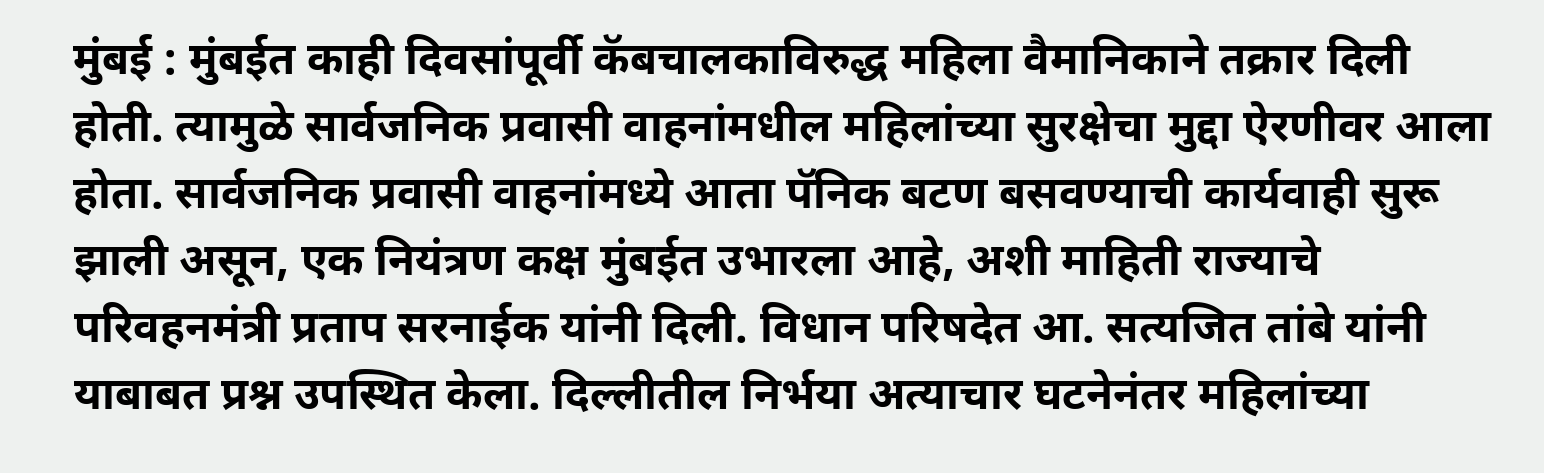मुंबई : मुंबईत काही दिवसांपूर्वी कॅबचालकाविरुद्ध महिला वैमानिकाने तक्रार दिली होती. त्यामुळे सार्वजनिक प्रवासी वाहनांमधील महिलांच्या सुरक्षेचा मुद्दा ऐरणीवर आला होता. सार्वजनिक प्रवासी वाहनांमध्ये आता पॅनिक बटण बसवण्याची कार्यवाही सुरू झाली असून, एक नियंत्रण कक्ष मुंबईत उभारला आहे, अशी माहिती राज्याचे परिवहनमंत्री प्रताप सरनाईक यांनी दिली. विधान परिषदेत आ. सत्यजित तांबे यांनी याबाबत प्रश्न उपस्थित केला. दिल्लीतील निर्भया अत्याचार घटनेनंतर महिलांच्या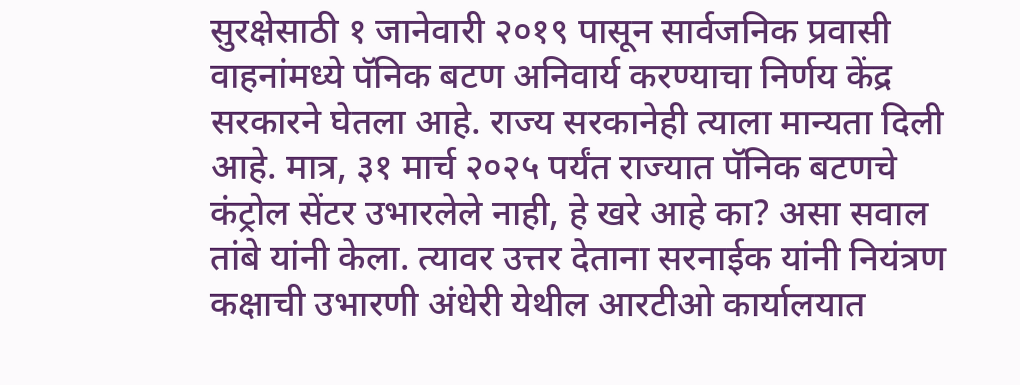सुरक्षेसाठी १ जानेवारी २०१९ पासून सार्वजनिक प्रवासी वाहनांमध्ये पॅनिक बटण अनिवार्य करण्याचा निर्णय केंद्र सरकारने घेतला आहे. राज्य सरकानेही त्याला मान्यता दिली आहे. मात्र, ३१ मार्च २०२५ पर्यंत राज्यात पॅनिक बटणचे कंट्रोल सेंटर उभारलेले नाही, हे खरे आहे का? असा सवाल तांबे यांनी केला. त्यावर उत्तर देताना सरनाईक यांनी नियंत्रण कक्षाची उभारणी अंधेरी येथील आरटीओ कार्यालयात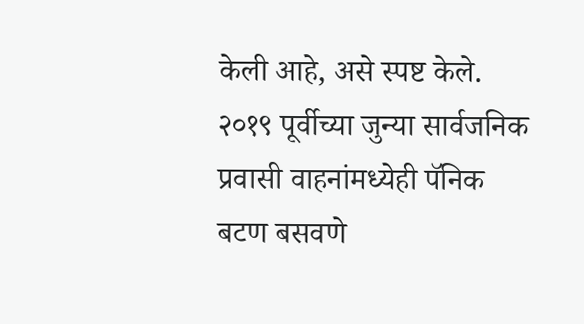केली आहे, असे स्पष्ट केले.
२०१९ पूर्वीच्या जुन्या सार्वजनिक प्रवासी वाहनांमध्येही पॅनिक बटण बसवणे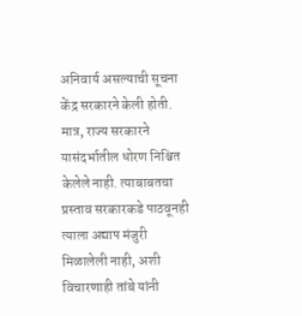अनिवार्य असल्याची सूचना केंद्र सरकारने केली होती. मात्र, राज्य सरकारने यासंदर्भातील धोरण निश्चित केलेले नाही. त्याबाबतचा प्रस्ताव सरकारकडे पाठवूनही त्याला अद्याप मंजुरी मिळालेली नाही, अशी विचारणाही तांबे यांनी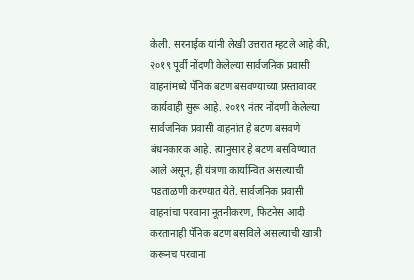केली. सरनाईक यांनी लेखी उत्तरात म्हटले आहे की, २०१९ पूर्वी नोंदणी केलेल्या सार्वजनिक प्रवासी वाहनांमध्ये पॅनिक बटण बसवण्याच्या प्रस्तावावर कार्यवाही सुरू आहे. २०१९ नंतर नोंदणी केलेल्या सार्वजनिक प्रवासी वाहनांत हे बटण बसवणे बंधनकारक आहे. त्यानुसार हे बटण बसविण्यात आले असून, ही यंत्रणा कार्यान्वित असल्याची पडताळणी करण्यात येते. सार्वजनिक प्रवासी वाहनांचा परवाना नूतनीकरण, फिटनेस आदी करतानाही पॅनिक बटण बसविले असल्याची खात्री करूनच परवाना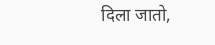दिला जातो,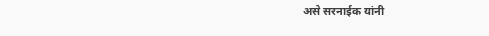असे सरनाईक यांनी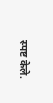स्पष्ट केले.